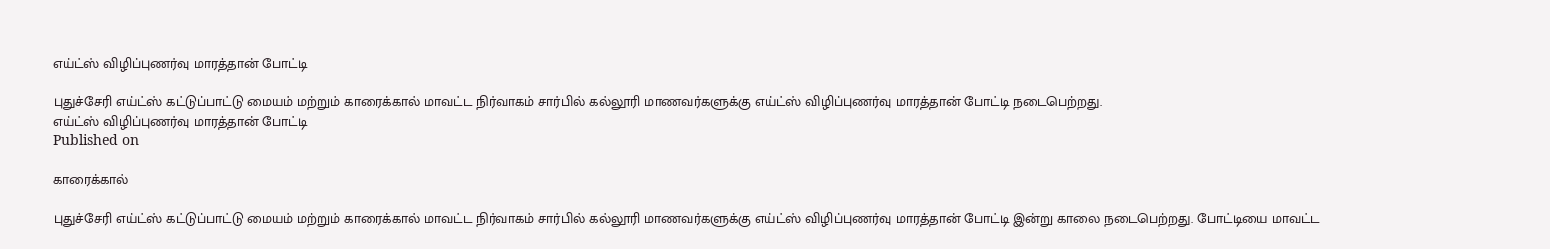எய்ட்ஸ் விழிப்புணர்வு மாரத்தான் போட்டி

புதுச்சேரி எய்ட்ஸ் கட்டுப்பாட்டு மையம் மற்றும் காரைக்கால் மாவட்ட நிர்வாகம் சார்பில் கல்லூரி மாணவர்களுக்கு எய்ட்ஸ் விழிப்புணர்வு மாரத்தான் போட்டி நடைபெற்றது.
எய்ட்ஸ் விழிப்புணர்வு மாரத்தான் போட்டி
Published on

காரைக்கால்

புதுச்சேரி எய்ட்ஸ் கட்டுப்பாட்டு மையம் மற்றும் காரைக்கால் மாவட்ட நிர்வாகம் சார்பில் கல்லூரி மாணவர்களுக்கு எய்ட்ஸ் விழிப்புணர்வு மாரத்தான் போட்டி இன்று காலை நடைபெற்றது. போட்டியை மாவட்ட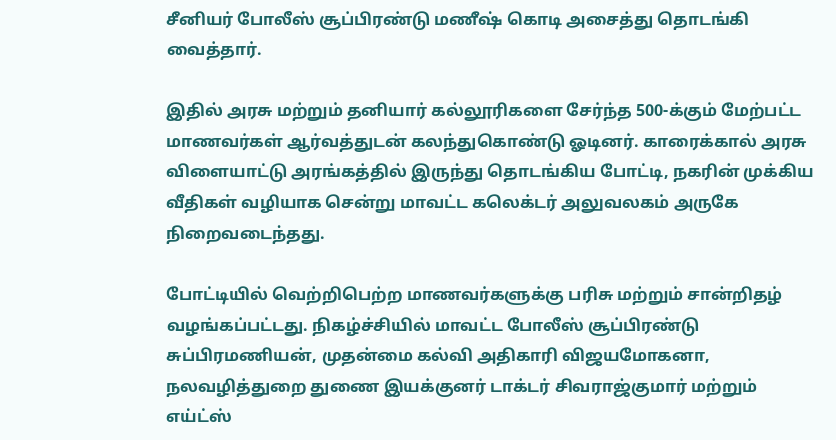சீனியர் போலீஸ் சூப்பிரண்டு மணீஷ் கொடி அசைத்து தொடங்கி வைத்தார்.

இதில் அரசு மற்றும் தனியார் கல்லூரிகளை சேர்ந்த 500-க்கும் மேற்பட்ட மாணவர்கள் ஆர்வத்துடன் கலந்துகொண்டு ஓடினர். காரைக்கால் அரசு விளையாட்டு அரங்கத்தில் இருந்து தொடங்கிய போட்டி, நகரின் முக்கிய வீதிகள் வழியாக சென்று மாவட்ட கலெக்டர் அலுவலகம் அருகே நிறைவடைந்தது.

போட்டியில் வெற்றிபெற்ற மாணவர்களுக்கு பரிசு மற்றும் சான்றிதழ் வழங்கப்பட்டது. நிகழ்ச்சியில் மாவட்ட போலீஸ் சூப்பிரண்டு சுப்பிரமணியன், முதன்மை கல்வி அதிகாரி விஜயமோகனா, நலவழித்துறை துணை இயக்குனர் டாக்டர் சிவராஜ்குமார் மற்றும் எய்ட்ஸ்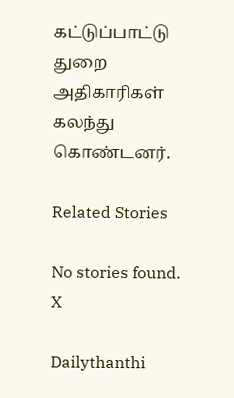கட்டுப்பாட்டு துறை அதிகாரிகள் கலந்து கொண்டனர்.

Related Stories

No stories found.
X

Dailythanthi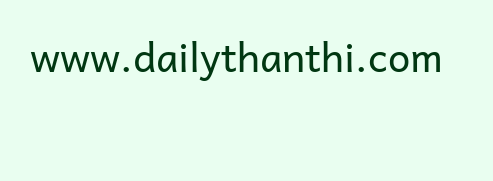www.dailythanthi.com